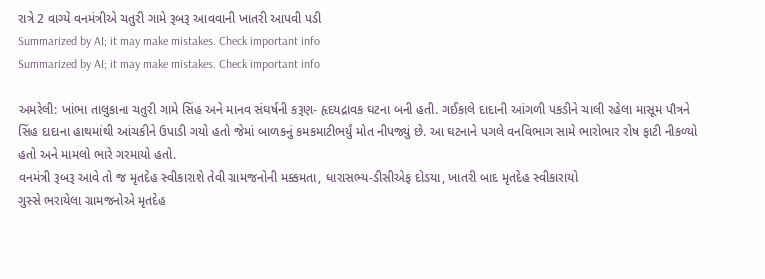રાત્રે 2 વાગ્યે વનમંત્રીએ ચતુરી ગામે રૂબરૂ આવવાની ખાતરી આપવી પડી
Summarized by AI; it may make mistakes. Check important info
Summarized by AI; it may make mistakes. Check important info

અમરેલી: ખાંભા તાલુકાના ચતુરી ગામે સિંહ અને માનવ સંઘર્ષની કરૂણ- હૃદયદ્રાવક ઘટના બની હતી. ગઈકાલે દાદાની આંગળી પકડીને ચાલી રહેલા માસૂમ પૌત્રને સિંહ દાદાના હાથમાંથી આંચકીને ઉપાડી ગયો હતો જેમાં બાળકનું કમકમાટીભર્યું મોત નીપજ્યું છે. આ ઘટનાને પગલે વનવિભાગ સામે ભારોભાર રોષ ફાટી નીકળ્યો હતો અને મામલો ભારે ગરમાયો હતો.
વનમંત્રી રૂબરૂ આવે તો જ મૃતદેહ સ્વીકારાશે તેવી ગ્રામજનોની મક્કમતા, ધારાસભ્ય-ડીસીએફ દોડયા, ખાતરી બાદ મૃતદેહ સ્વીકારાયો
ગુસ્સે ભરાયેલા ગ્રામજનોએ મૃતદેહ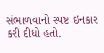સંભાળવાનો સ્પષ્ટ ઇનકાર કરી દીધો હતો.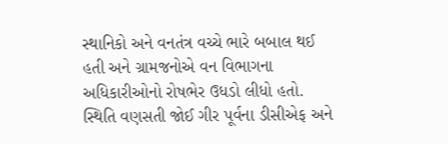સ્થાનિકો અને વનતંત્ર વચ્ચે ભારે બબાલ થઈ હતી અને ગ્રામજનોએ વન વિભાગના અધિકારીઓનો રોષભેર ઉધડો લીધો હતો. સ્થિતિ વણસતી જોઈ ગીર પૂર્વના ડીસીએફ અને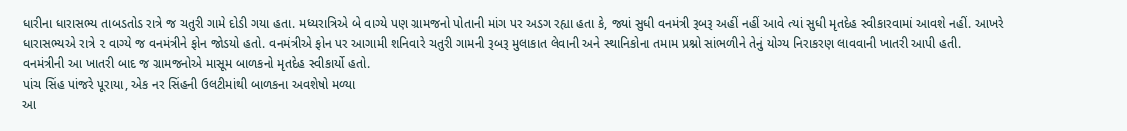ધારીના ધારાસભ્ય તાબડતોડ રાત્રે જ ચતુરી ગામે દોડી ગયા હતા. મધ્યરાત્રિએ બે વાગ્યે પણ ગ્રામજનો પોતાની માંગ પર અડગ રહ્યા હતા કે, જ્યાં સુધી વનમંત્રી રૂબરૂ અહીં નહીં આવે ત્યાં સુધી મૃતદેહ સ્વીકારવામાં આવશે નહીં. આખરે ધારાસભ્યએ રાત્રે ૨ વાગ્યે જ વનમંત્રીને ફોન જોડયો હતો. વનમંત્રીએ ફોન પર આગામી શનિવારે ચતુરી ગામની રૂબરૂ મુલાકાત લેવાની અને સ્થાનિકોના તમામ પ્રશ્નો સાંભળીને તેનું યોગ્ય નિરાકરણ લાવવાની ખાતરી આપી હતી. વનમંત્રીની આ ખાતરી બાદ જ ગ્રામજનોએ માસૂમ બાળકનો મૃતદેહ સ્વીકાર્યો હતો.
પાંચ સિંહ પાંજરે પૂરાયા, એક નર સિંહની ઉલટીમાંથી બાળકના અવશેષો મળ્યા
આ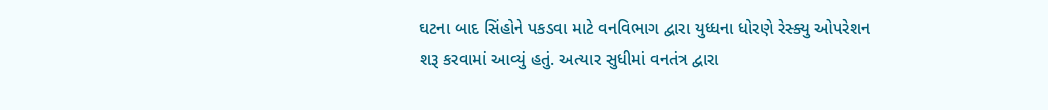ઘટના બાદ સિંહોને પકડવા માટે વનવિભાગ દ્વારા યુધ્ધના ધોરણે રેસ્ક્યુ ઓપરેશન શરૂ કરવામાં આવ્યું હતું. અત્યાર સુધીમાં વનતંત્ર દ્વારા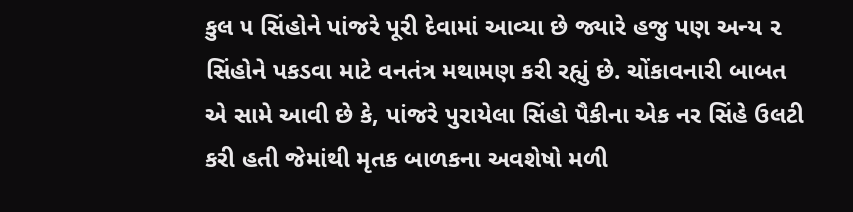કુલ ૫ સિંહોને પાંજરે પૂરી દેવામાં આવ્યા છે જ્યારે હજુ પણ અન્ય ૨ સિંહોને પકડવા માટે વનતંત્ર મથામણ કરી રહ્યું છે. ચોંકાવનારી બાબત એ સામે આવી છે કે, પાંજરે પુરાયેલા સિંહો પૈકીના એક નર સિંહે ઉલટી કરી હતી જેમાંથી મૃતક બાળકના અવશેષો મળી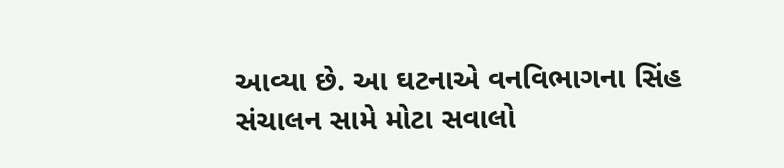આવ્યા છે. આ ઘટનાએ વનવિભાગના સિંહ સંચાલન સામે મોટા સવાલો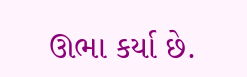ઊભા કર્યા છે.